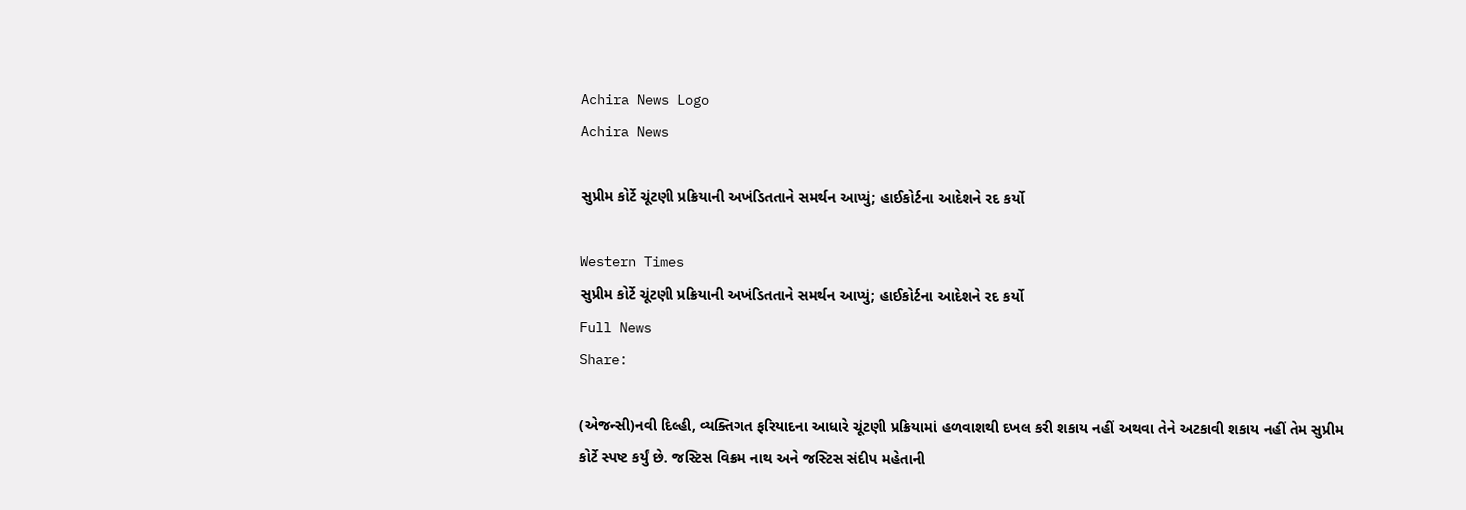Achira News Logo
Achira News

સુપ્રીમ કોર્ટે ચૂંટણી પ્રક્રિયાની અખંડિતતાને સમર્થન આપ્યું; હાઈકોર્ટના આદેશને રદ કર્યો

Western Times
સુપ્રીમ કોર્ટે ચૂંટણી પ્રક્રિયાની અખંડિતતાને સમર્થન આપ્યું; હાઈકોર્ટના આદેશને રદ કર્યો
Full News
Share:

(એજન્સી)નવી દિલ્હી, વ્યક્તિગત ફરિયાદના આધારે ચૂંટણી પ્રક્રિયામાં હળવાશથી દખલ કરી શકાય નહીં અથવા તેને અટકાવી શકાય નહીં તેમ સુપ્રીમ કોર્ટે સ્પષ્ટ કર્યું છે. જસ્ટિસ વિક્રમ નાથ અને જસ્ટિસ સંદીપ મહેતાની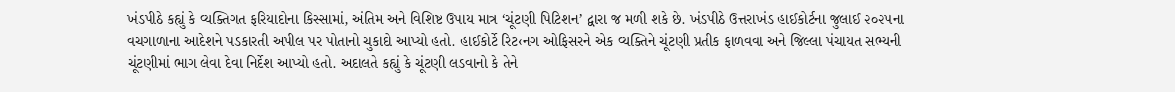ખંડપીઠે કહ્યું કે વ્યક્તિગત ફરિયાદોના કિસ્સામાં, અંતિમ અને વિશિષ્ટ ઉપાય માત્ર ‘ચૂંટણી પિટિશન’ દ્વારા જ મળી શકે છે. ખંડપીઠે ઉત્તરાખંડ હાઈકોર્ટના જુલાઈ ૨૦૨૫ના વચગાળાના આદેશને પડકારતી અપીલ પર પોતાનો ચુકાદો આપ્યો હતો. હાઈકોર્ટે રિટ‹નગ ઓફિસરને એક વ્યક્તિને ચૂંટણી પ્રતીક ફાળવવા અને જિલ્લા પંચાયત સભ્યની ચૂંટણીમાં ભાગ લેવા દેવા નિર્દેશ આપ્યો હતો. અદાલતે કહ્યું કે ચૂંટણી લડવાનો કે તેને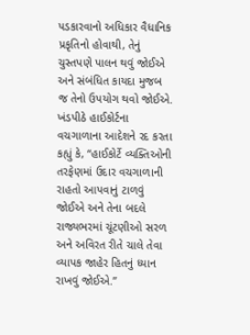પડકારવાનો અધિકાર વૈધાનિક પ્રકૃતિનો હોવાથી, તેનું ચુસ્તપણે પાલન થવું જોઈએ અને સંબંધિત કાયદા મુજબ જ તેનો ઉપયોગ થવો જોઈએ. ખંડપીઠે હાઈકોર્ટના વચગાળાના આદેશને રદ કરતા કહ્યું કે, “હાઈકોર્ટે વ્યક્તિઓની તરફેણમાં ઉદાર વચગાળાની રાહતો આપવાનું ટાળવું જોઈએ અને તેના બદલે રાજ્યભરમાં ચૂંટણીઓ સરળ અને અવિરત રીતે ચાલે તેવા વ્યાપક જાહેર હિતનું ધ્યાન રાખવું જોઈએ.”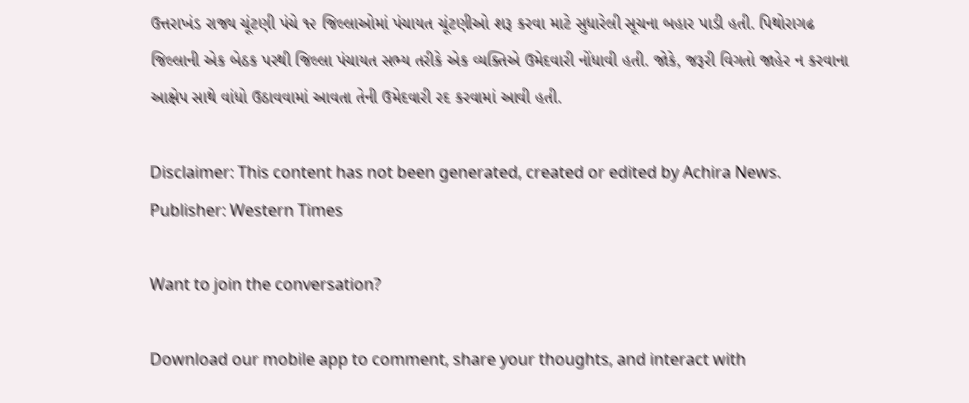ઉત્તરાખંડ રાજ્ય ચૂંટણી પંચે ૧૨ જિલ્લાઓમાં પંચાયત ચૂંટણીઓ શરૂ કરવા માટે સુધારેલી સૂચના બહાર પાડી હતી. પિથોરાગઢ જિલ્લાની એક બેઠક પરથી જિલ્લા પંચાયત સભ્ય તરીકે એક વ્યક્તિએ ઉમેદવારી નોંધાવી હતી. જોકે, જરૂરી વિગતો જાહેર ન કરવાના આક્ષેપ સાથે વાંધો ઉઠાવવામાં આવતા તેની ઉમેદવારી રદ કરવામાં આવી હતી.

Disclaimer: This content has not been generated, created or edited by Achira News.
Publisher: Western Times

Want to join the conversation?

Download our mobile app to comment, share your thoughts, and interact with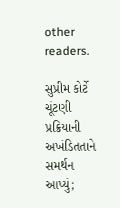other readers.

સુપ્રીમ કોર્ટે ચૂંટણી પ્રક્રિયાની અખંડિતતાને સમર્થન આપ્યું;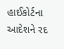હાઈકોર્ટના આદેશને રદ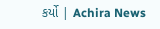કર્યો | Achira News